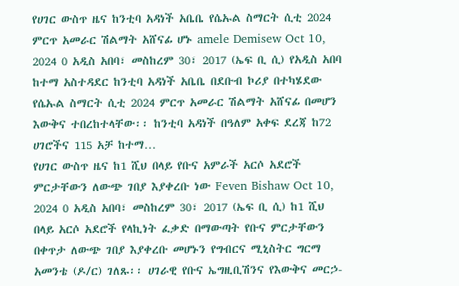የሀገር ውስጥ ዜና ከንቲባ አዳነች አቤቤ የሴኡል ስማርት ሲቲ 2024 ምርጥ አመራር ሽልማት አሸናፊ ሆኑ amele Demisew Oct 10, 2024 0 አዲስ አበባ፣ መስከረም 30፣ 2017 (ኤፍ ቢ ሲ) የአዲስ አበባ ከተማ አስተዳደር ከንቲባ አዳነች አቤቤ በደቡብ ኮሪያ በተካሄደው የሴኡል ስማርት ሲቲ 2024 ምርጥ አመራር ሽልማት አሸናፊ በመሆን እውቅና ተበረከተላቸው፡፡ ከንቲባ አዳነች በዓለም አቀፍ ደረጃ ከ72 ሀገሮችና 115 አቻ ከተማ…
የሀገር ውስጥ ዜና ከ1 ሺህ በላይ የቡና አምራች አርሶ አደሮች ምርታቸውን ለውጭ ገበያ እያቀረቡ ነው Feven Bishaw Oct 10, 2024 0 አዲስ አበባ፣ መስከረም 30፣ 2017 (ኤፍ ቢ ሲ) ከ1 ሺህ በላይ አርሶ አደሮች የላኪነት ፈቃድ በማውጣት የቡና ምርታቸውን በቀጥታ ለውጭ ገበያ እያቀረቡ መሆኑን የግብርና ሚኒስትር ግርማ አመንቴ (ዶ/ር) ገለጹ፡፡ ሀገራዊ የቡና ኤግዚቢሽንና የእውቅና መርኃ-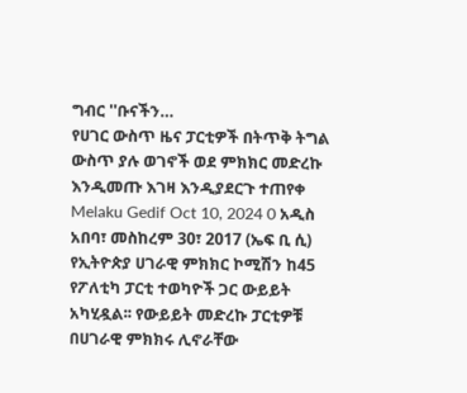ግብር ''ቡናችን…
የሀገር ውስጥ ዜና ፓርቲዎች በትጥቅ ትግል ውስጥ ያሉ ወገኖች ወደ ምክክር መድረኩ እንዲመጡ እገዛ እንዲያደርጉ ተጠየቀ Melaku Gedif Oct 10, 2024 0 አዲስ አበባ፣ መስከረም 30፣ 2017 (ኤፍ ቢ ሲ) የኢትዮጵያ ሀገራዊ ምክክር ኮሚሽን ከ45 የፖለቲካ ፓርቲ ተወካዮች ጋር ውይይት አካሂዷል፡፡ የውይይት መድረኩ ፓርቲዎቹ በሀገራዊ ምክክሩ ሊኖራቸው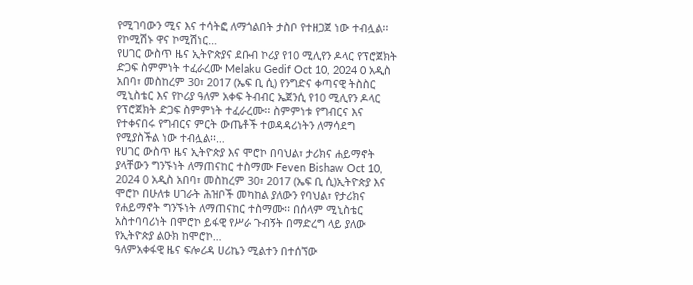የሚገባውን ሚና እና ተሳትፎ ለማጎልበት ታስቦ የተዘጋጀ ነው ተብሏል፡፡ የኮሚሽኑ ዋና ኮሚሽነር…
የሀገር ውስጥ ዜና ኢትዮጵያና ደቡብ ኮሪያ የ10 ሚሊየን ዶላር የፕሮጀክት ድጋፍ ስምምነት ተፈራረሙ Melaku Gedif Oct 10, 2024 0 አዲስ አበባ፣ መስከረም 30፣ 2017 (ኤፍ ቢ ሲ) የንግድና ቀጣናዊ ትስስር ሚኒስቴር እና የኮሪያ ዓለም አቀፍ ትብብር ኤጀንሲ የ10 ሚሊየን ዶላር የፕሮጀክት ድጋፍ ስምምነት ተፈራረሙ፡፡ ስምምነቱ የግብርና እና የተቀናበሩ የግብርና ምርት ውጤቶች ተወዳዳሪነትን ለማሳደግ የሚያስችል ነው ተብሏል፡፡…
የሀገር ውስጥ ዜና ኢትዮጵያ እና ሞሮኮ በባህል፣ ታሪክና ሐይማኖት ያላቸውን ግንኙነት ለማጠናከር ተስማሙ Feven Bishaw Oct 10, 2024 0 አዲስ አበባ፣ መስከረም 30፣ 2017 (ኤፍ ቢ ሲ)ኢትዮጵያ እና ሞሮኮ በሁለቱ ሀገራት ሕዝቦች መካከል ያለውን የባህል፣ የታሪክና የሐይማኖት ግንኙነት ለማጠናከር ተስማሙ፡፡ በሰላም ሚኒስቴር አስተባባሪነት በሞሮኮ ይፋዊ የሥራ ጉብኝት በማድረግ ላይ ያለው የኢትዮጵያ ልዑክ ከሞሮኮ…
ዓለምአቀፋዊ ዜና ፍሎሪዳ ሀሪኬን ሚልተን በተሰኘው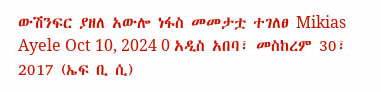ውሽንፍር ያዘለ አውሎ ነፋስ መመታቷ ተገለፀ Mikias Ayele Oct 10, 2024 0 አዲስ አበባ፣ መስከረም 30፣ 2017 (ኤፍ ቢ ሲ)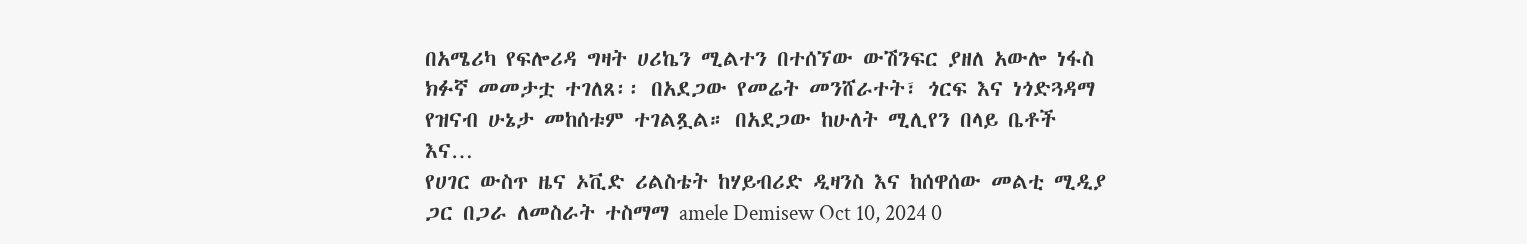በአሜሪካ የፍሎሪዳ ግዛት ሀሪኬን ሚልተን በተሰኘው ውሽንፍር ያዘለ አውሎ ነፋስ ክፉኛ መመታቷ ተገለጸ፡፡ በአደጋው የመሬት መንሸራተት፣ ጎርፍ እና ነጎድጓዳማ የዝናብ ሁኔታ መከሰቱም ተገልጿል። በአደጋው ከሁለት ሚሊየን በላይ ቤቶች እና…
የሀገር ውስጥ ዜና ኦቪድ ሪልስቴት ከሃይብሪድ ዲዛንስ እና ከሰዋሰው መልቲ ሚዲያ ጋር በጋራ ለመስራት ተስማማ amele Demisew Oct 10, 2024 0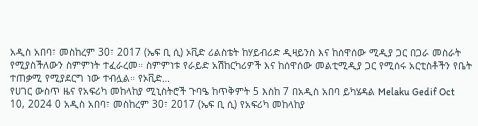አዲስ አበባ፣ መስከረም 30፣ 2017 (ኤፍ ቢ ሲ) ኦቪድ ሪልስቴት ከሃይብሪድ ዲዛይንስ እና ከሰዋሰው ሚዲያ ጋር በጋራ መስራት የሚያስችለውን ስምምነት ተፈራረመ። ስምምነቱ የራይድ አሽከርካሪዎች እና ከሰዋሰው መልቲሚዲያ ጋር የሚሰሩ አርቲስቶችን የቤት ተጠቃሚ የሚያደርግ ነው ተብሏል። የኦቪድ…
የሀገር ውስጥ ዜና የአፍሪካ መከላከያ ሚኒስትሮች ጉባዔ ከጥቅምት 5 እስከ 7 በአዲስ አበባ ይካሄዳል Melaku Gedif Oct 10, 2024 0 አዲስ አበባ፣ መስከረም 30፣ 2017 (ኤፍ ቢ ሲ) የአፍሪካ መከላከያ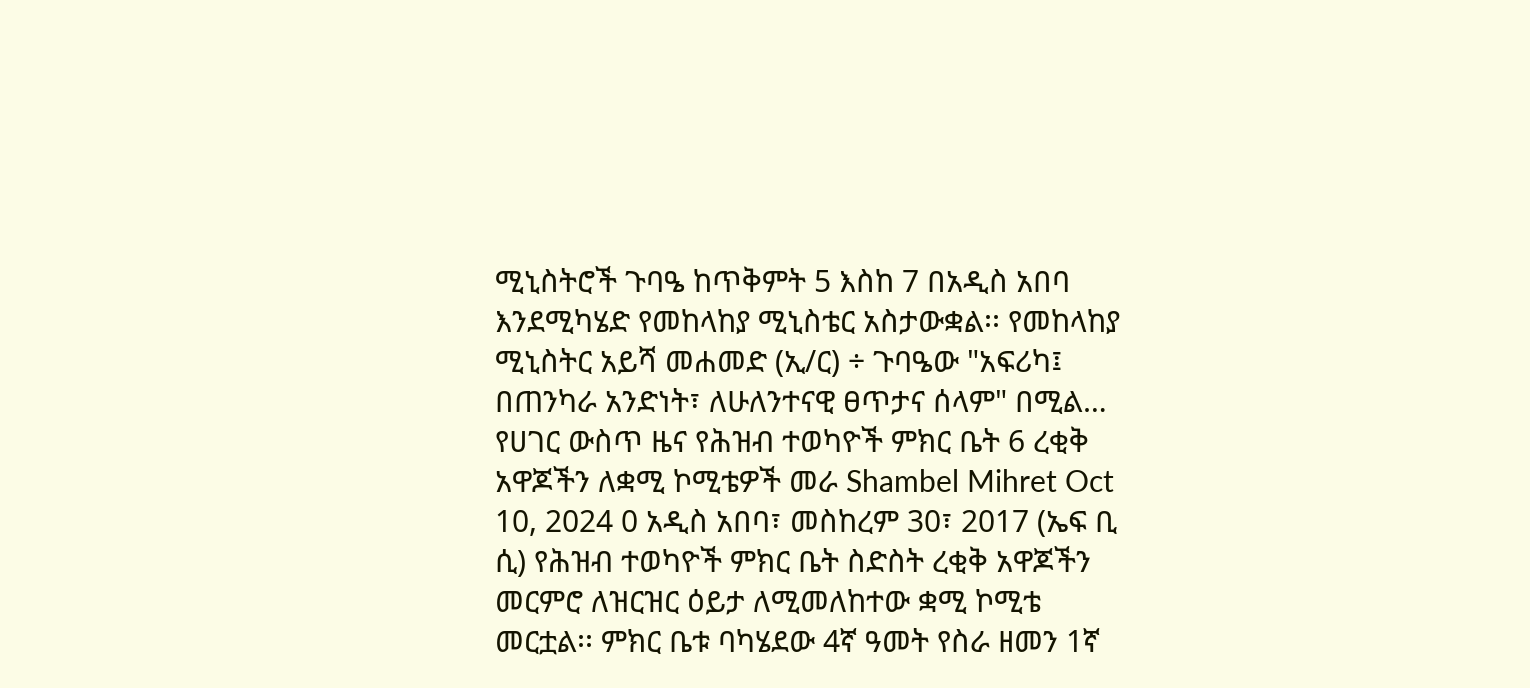ሚኒስትሮች ጉባዔ ከጥቅምት 5 እስከ 7 በአዲስ አበባ እንደሚካሄድ የመከላከያ ሚኒስቴር አስታውቋል፡፡ የመከላከያ ሚኒስትር አይሻ መሐመድ (ኢ/ር) ÷ ጉባዔው "አፍሪካ፤ በጠንካራ አንድነት፣ ለሁለንተናዊ ፀጥታና ሰላም" በሚል…
የሀገር ውስጥ ዜና የሕዝብ ተወካዮች ምክር ቤት 6 ረቂቅ አዋጆችን ለቋሚ ኮሚቴዎች መራ Shambel Mihret Oct 10, 2024 0 አዲስ አበባ፣ መስከረም 30፣ 2017 (ኤፍ ቢ ሲ) የሕዝብ ተወካዮች ምክር ቤት ስድስት ረቂቅ አዋጆችን መርምሮ ለዝርዝር ዕይታ ለሚመለከተው ቋሚ ኮሚቴ መርቷል፡፡ ምክር ቤቱ ባካሄደው 4ኛ ዓመት የስራ ዘመን 1ኛ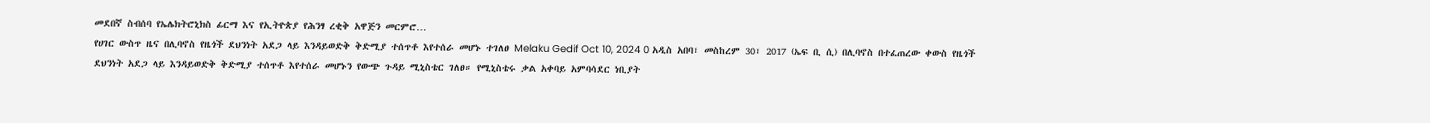መደበኛ ስብሰባ የኤሌክትሮኒክስ ፊርማ እና የኢትዮጵያ የሕንፃ ረቂቅ አዋጅን መርምሮ…
የሀገር ውስጥ ዜና በሊባኖስ የዜጎች ደህንነት አደጋ ላይ እንዳይወድቅ ቅድሚያ ተሰጥቶ እየተሰራ መሆኑ ተገለፀ Melaku Gedif Oct 10, 2024 0 አዲስ አበባ፣ መስከረም 30፣ 2017 (ኤፍ ቢ ሲ) በሊባኖስ በተፈጠረው ቀውስ የዜጎች ደህንነት አደጋ ላይ እንዳይወድቅ ቅድሚያ ተሰጥቶ እየተሰራ መሆኑን የውጭ ጉዳይ ሚኒስቴር ገለፀ። የሚኒስቴሩ ቃል አቀባይ አምባሳደር ነቢያት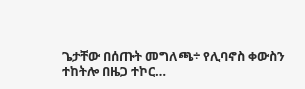ጌታቸው በሰጡት መግለጫ÷ የሊባኖስ ቀውስን ተከትሎ በዜጋ ተኮር…